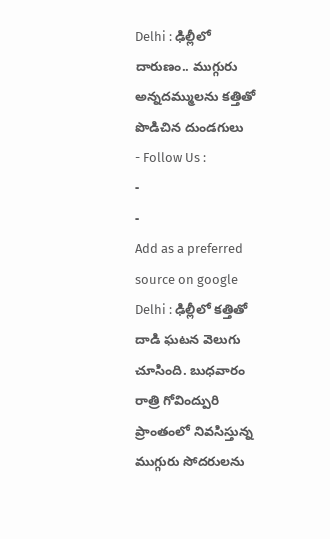Delhi : ఢిల్లీలో దారుణం.. ముగ్గురు అన్నదమ్ములను కత్తితో పొడిచిన దుండగులు
- Follow Us :
-
-
Add as a preferred
source on google
Delhi : ఢిల్లీలో కత్తితో దాడి ఘటన వెలుగు చూసింది. బుధవారం రాత్రి గోవింద్పురి ప్రాంతంలో నివసిస్తున్న ముగ్గురు సోదరులను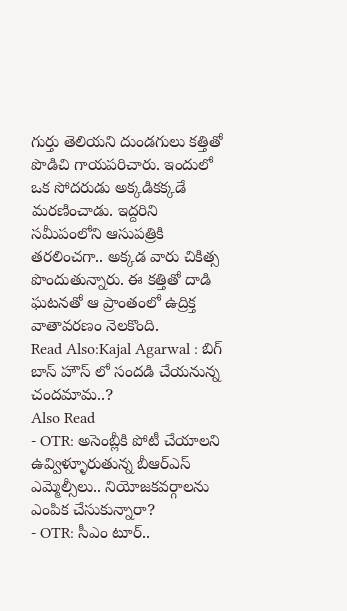గుర్తు తెలియని దుండగులు కత్తితో పొడిచి గాయపరిచారు. ఇందులో ఒక సోదరుడు అక్కడికక్కడే మరణించాడు. ఇద్దరిని సమీపంలోని ఆసుపత్రికి తరలించగా.. అక్కడ వారు చికిత్స పొందుతున్నారు. ఈ కత్తితో దాడి ఘటనతో ఆ ప్రాంతంలో ఉద్రిక్త వాతావరణం నెలకొంది.
Read Also:Kajal Agarwal : బిగ్ బాస్ హౌస్ లో సందడి చేయనున్న చందమామ..?
Also Read
- OTR: అసెంబ్లీకి పోటీ చేయాలని ఉవ్విళ్ళూరుతున్న బీఆర్ఎస్ ఎమ్మెల్సీలు.. నియోజకవర్గాలను ఎంపిక చేసుకున్నారా?
- OTR: సీఎం టూర్..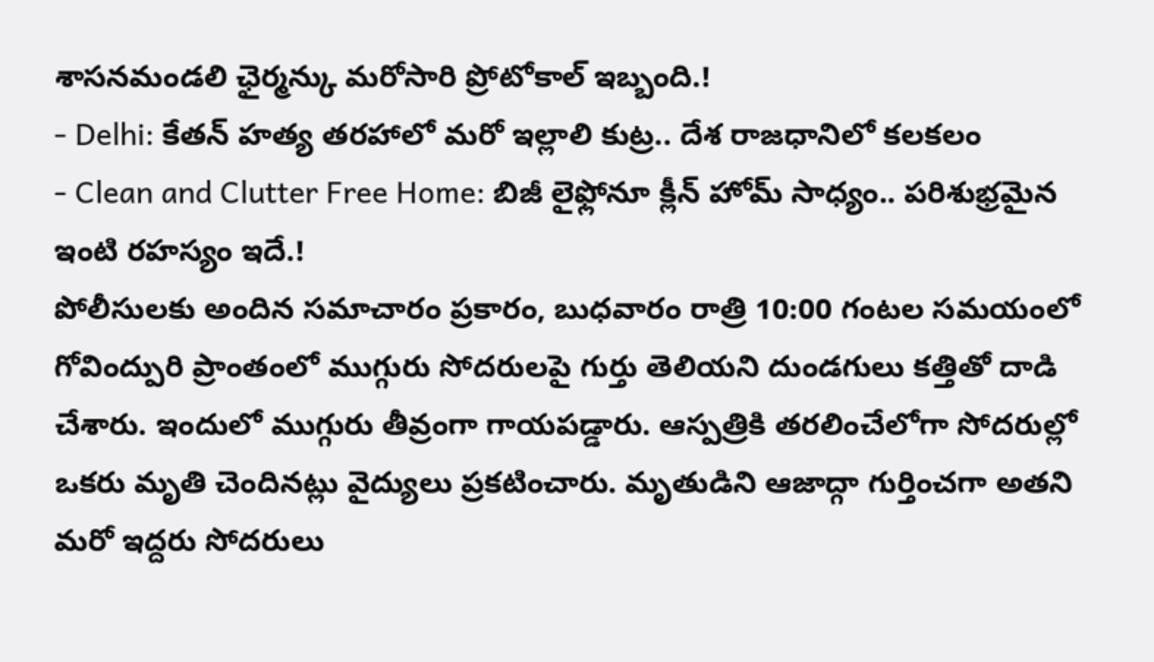శాసనమండలి ఛైర్మన్కు మరోసారి ప్రోటోకాల్ ఇబ్బంది.!
- Delhi: కేతన్ హత్య తరహాలో మరో ఇల్లాలి కుట్ర.. దేశ రాజధానిలో కలకలం
- Clean and Clutter Free Home: బిజీ లైఫ్లోనూ క్లీన్ హోమ్ సాధ్యం.. పరిశుభ్రమైన ఇంటి రహస్యం ఇదే.!
పోలీసులకు అందిన సమాచారం ప్రకారం, బుధవారం రాత్రి 10:00 గంటల సమయంలో గోవింద్పురి ప్రాంతంలో ముగ్గురు సోదరులపై గుర్తు తెలియని దుండగులు కత్తితో దాడి చేశారు. ఇందులో ముగ్గురు తీవ్రంగా గాయపడ్డారు. ఆస్పత్రికి తరలించేలోగా సోదరుల్లో ఒకరు మృతి చెందినట్లు వైద్యులు ప్రకటించారు. మృతుడిని ఆజాద్గా గుర్తించగా అతని మరో ఇద్దరు సోదరులు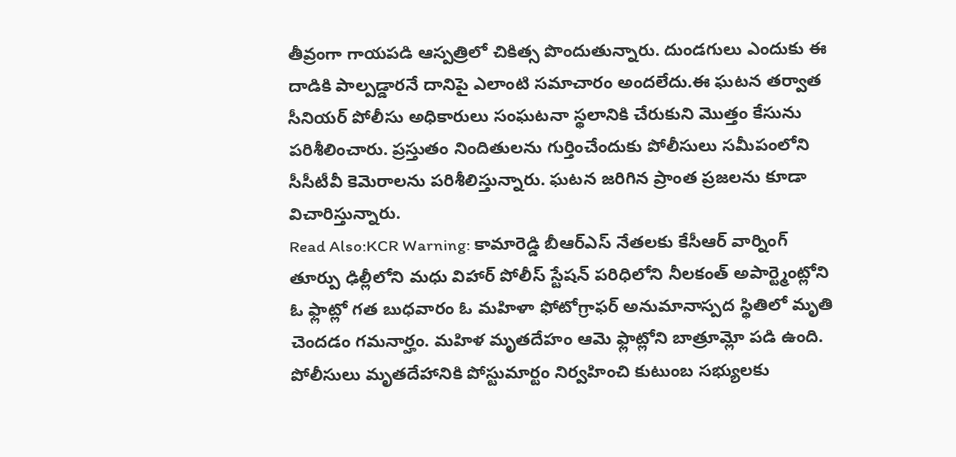తీవ్రంగా గాయపడి ఆస్పత్రిలో చికిత్స పొందుతున్నారు. దుండగులు ఎందుకు ఈ దాడికి పాల్పడ్డారనే దానిపై ఎలాంటి సమాచారం అందలేదు.ఈ ఘటన తర్వాత సీనియర్ పోలీసు అధికారులు సంఘటనా స్థలానికి చేరుకుని మొత్తం కేసును పరిశీలించారు. ప్రస్తుతం నిందితులను గుర్తించేందుకు పోలీసులు సమీపంలోని సీసీటీవీ కెమెరాలను పరిశీలిస్తున్నారు. ఘటన జరిగిన ప్రాంత ప్రజలను కూడా విచారిస్తున్నారు.
Read Also:KCR Warning: కామారెడ్డి బీఆర్ఎస్ నేతలకు కేసీఆర్ వార్నింగ్
తూర్పు ఢిల్లీలోని మధు విహార్ పోలీస్ స్టేషన్ పరిధిలోని నీలకంత్ అపార్ట్మెంట్లోని ఓ ఫ్లాట్లో గత బుధవారం ఓ మహిళా ఫోటోగ్రాఫర్ అనుమానాస్పద స్థితిలో మృతి చెందడం గమనార్హం. మహిళ మృతదేహం ఆమె ఫ్లాట్లోని బాత్రూమ్లో పడి ఉంది. పోలీసులు మృతదేహానికి పోస్టుమార్టం నిర్వహించి కుటుంబ సభ్యులకు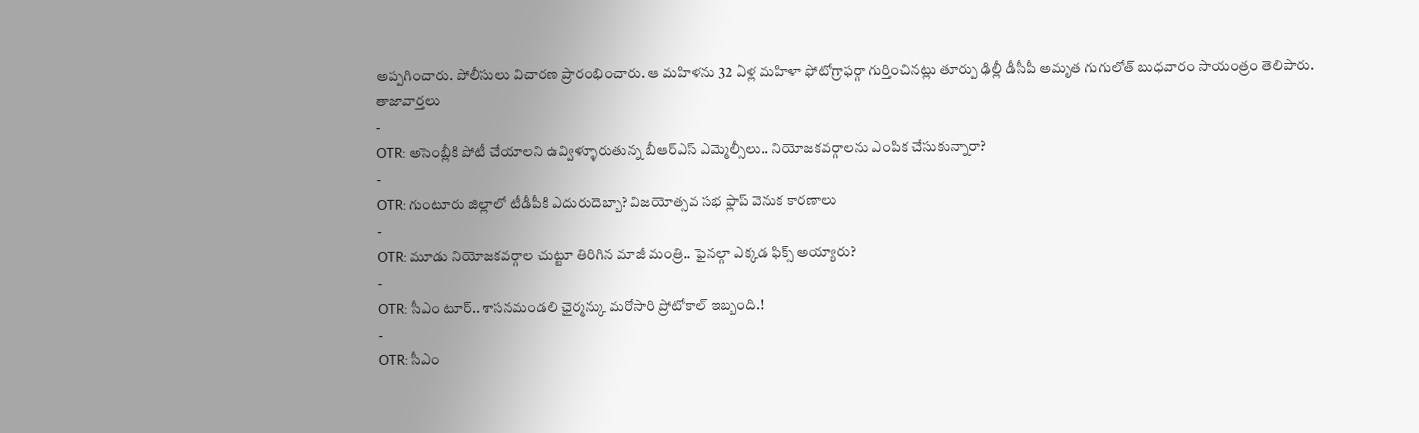అప్పగించారు. పోలీసులు విచారణ ప్రారంభించారు. ఆ మహిళను 32 ఏళ్ల మహిళా ఫోటోగ్రాఫర్గా గుర్తించినట్లు తూర్పు ఢిల్లీ డీసీపీ అమృత గుగులోత్ బుధవారం సాయంత్రం తెలిపారు.
తాజావార్తలు
-
OTR: అసెంబ్లీకి పోటీ చేయాలని ఉవ్విళ్ళూరుతున్న బీఆర్ఎస్ ఎమ్మెల్సీలు.. నియోజకవర్గాలను ఎంపిక చేసుకున్నారా?
-
OTR: గుంటూరు జిల్లాలో టీడీపీకి ఎదురుదెబ్బా? విజయోత్సవ సభ ఫ్లాప్ వెనుక కారణాలు
-
OTR: మూడు నియోజకవర్గాల చుట్టూ తిరిగిన మాజీ మంత్రి.. ఫైనల్గా ఎక్కడ ఫిక్స్ అయ్యారు?
-
OTR: సీఎం టూర్.. శాసనమండలి ఛైర్మన్కు మరోసారి ప్రోటోకాల్ ఇబ్బంది.!
-
OTR: సీఎం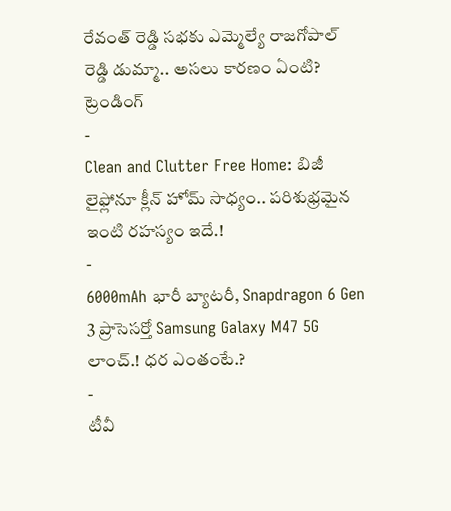రేవంత్ రెడ్డి సభకు ఎమ్మెల్యే రాజగోపాల్ రెడ్డి డుమ్మా.. అసలు కారణం ఏంటి?
ట్రెండింగ్
-
Clean and Clutter Free Home: బిజీ లైఫ్లోనూ క్లీన్ హోమ్ సాధ్యం.. పరిశుభ్రమైన ఇంటి రహస్యం ఇదే.!
-
6000mAh భారీ బ్యాటరీ, Snapdragon 6 Gen 3 ప్రాసెసర్తో Samsung Galaxy M47 5G లాంచ్.! ధర ఎంతంటే.?
-
టీవీ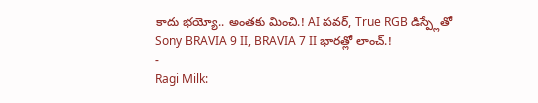కాదు భయ్యో.. అంతకు మించి.! AI పవర్, True RGB డిస్ప్లేతో Sony BRAVIA 9 II, BRAVIA 7 II భారత్లో లాంచ్.!
-
Ragi Milk: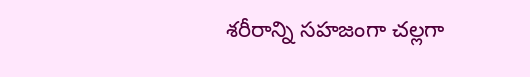శరీరాన్ని సహజంగా చల్లగా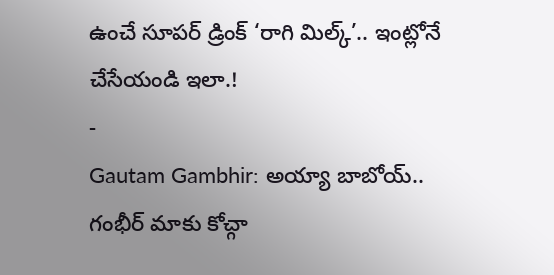ఉంచే సూపర్ డ్రింక్ ‘రాగి మిల్క్’.. ఇంట్లోనే చేసేయండి ఇలా.!
-
Gautam Gambhir: అయ్యా బాబోయ్.. గంభీర్ మాకు కోచ్గా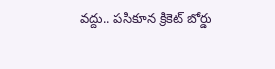వద్దు.. పసికూన క్రికెట్ బోర్డు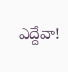ఎద్దేవా!